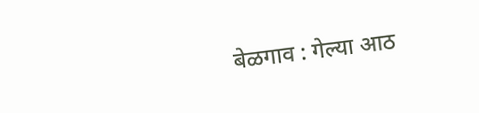बेळगाव : गेल्या आठ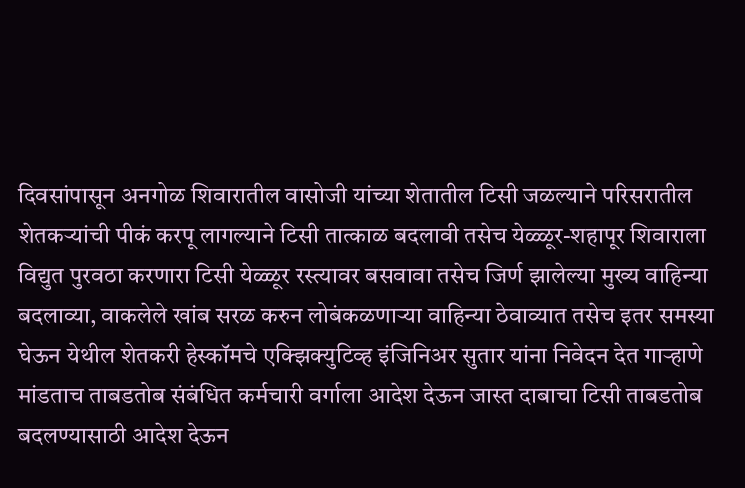दिवसांपासून अनगोळ शिवारातील वासोजी यांच्या शेतातील टिसी जळल्याने परिसरातील शेतकऱ्यांची पीकं करपू लागल्याने टिसी तात्काळ बदलावी तसेच येळ्ळूर-शहापूर शिवाराला विद्युत पुरवठा करणारा टिसी येळ्ळूर रस्त्यावर बसवावा तसेच जिर्ण झालेल्या मुख्य वाहिन्या बदलाव्या, वाकलेले खांब सरळ करुन लोबंकळणाऱ्या वाहिन्या ठेवाव्यात तसेच इतर समस्या घेऊन येथील शेतकरी हेस्कॉमचे एक्झिक्युटिव्ह इंजिनिअर सुतार यांना निवेदन देत गाऱ्हाणे मांडताच ताबडतोब संबंधित कर्मचारी वर्गाला आदेश देऊन जास्त दाबाचा टिसी ताबडतोब बदलण्यासाठी आदेश देऊन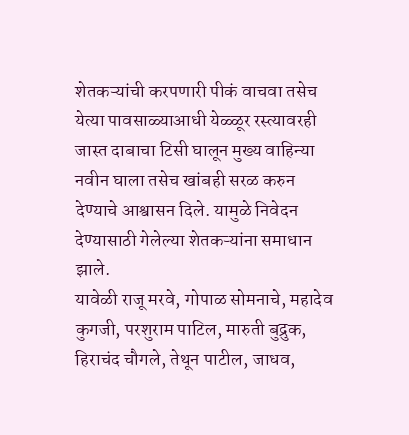शेतकऱ्यांची करपणारी पीकं वाचवा तसेच येत्या पावसाळ्याआधी येळ्ळूर रस्त्यावरही जास्त दाबाचा टिसी घालून मुख्य वाहिन्या नवीन घाला तसेच खांबही सरळ करुन देण्याचे आश्वासन दिले. यामुळे निवेदन देण्यासाठी गेलेल्या शेतकऱ्यांना समाधान झाले.
यावेळी राजू मरवे, गोपाळ सोमनाचे, महादेव कुगजी, परशुराम पाटिल, मारुती बुद्रुक, हिराचंद चौगले, तेथून पाटील, जाधव,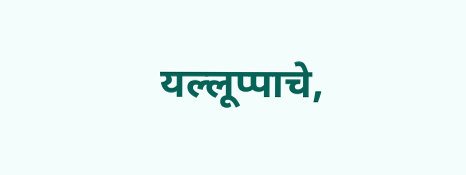यल्लूप्पाचे,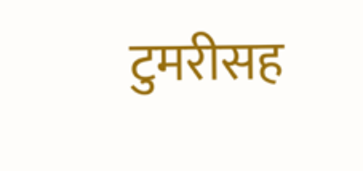टुमरीसह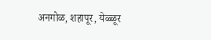अनगोळ, शहापूर, येळ्ळूर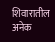शिवारातील अनेक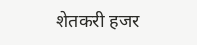शेतकरी हजर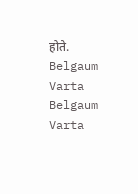होते.
Belgaum Varta Belgaum Varta